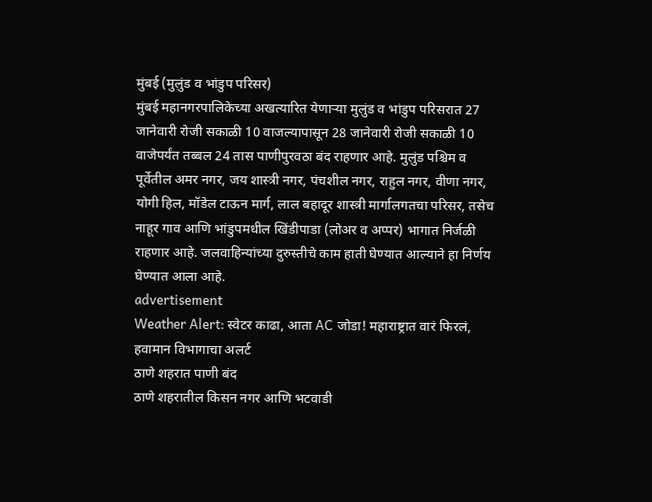मुंबई (मुलुंड व भांडुप परिसर)
मुंबई महानगरपालिकेच्या अखत्यारित येणाऱ्या मुलुंड व भांडुप परिसरात 27 जानेवारी रोजी सकाळी 10 वाजल्यापासून 28 जानेवारी रोजी सकाळी 10 वाजेपर्यंत तब्बल 24 तास पाणीपुरवठा बंद राहणार आहे. मुलुंड पश्चिम व पूर्वेतील अमर नगर, जय शास्त्री नगर, पंचशील नगर, राहुल नगर, वीणा नगर, योगी हिल, मॉडेल टाऊन मार्ग, लाल बहादूर शास्त्री मार्गालगतचा परिसर, तसेच नाहूर गाव आणि भांडुपमधील खिंडीपाडा (लोअर व अप्पर) भागात निर्जळी राहणार आहे. जलवाहिन्यांच्या दुरुस्तीचे काम हाती घेण्यात आल्याने हा निर्णय घेण्यात आला आहे.
advertisement
Weather Alert: स्वेटर काढा, आता AC जोडा! महाराष्ट्रात वारं फिरलं, हवामान विभागाचा अलर्ट
ठाणे शहरात पाणी बंद
ठाणे शहरातील किसन नगर आणि भटवाडी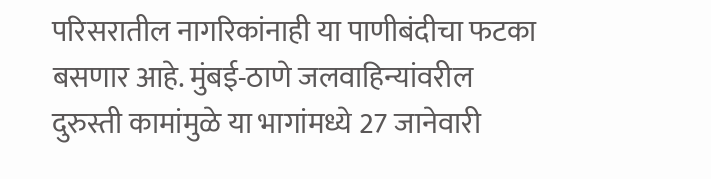परिसरातील नागरिकांनाही या पाणीबंदीचा फटका बसणार आहे. मुंबई-ठाणे जलवाहिन्यांवरील दुरुस्ती कामांमुळे या भागांमध्ये 27 जानेवारी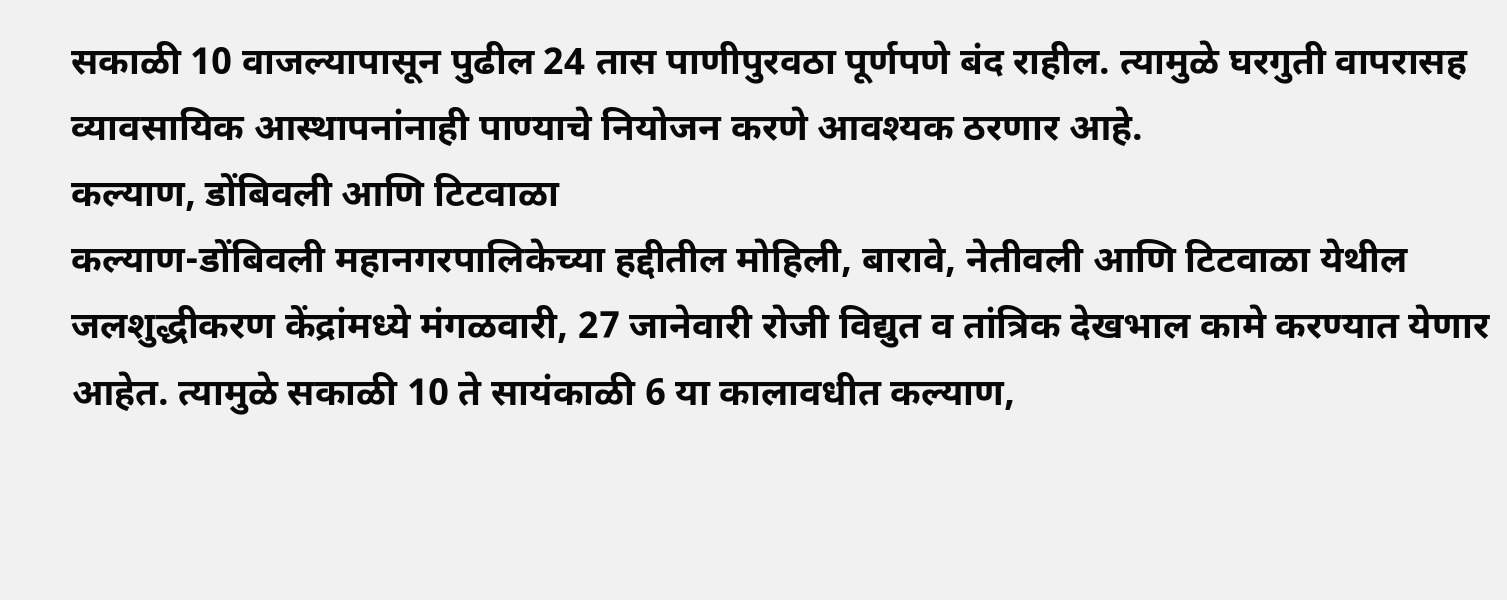सकाळी 10 वाजल्यापासून पुढील 24 तास पाणीपुरवठा पूर्णपणे बंद राहील. त्यामुळे घरगुती वापरासह व्यावसायिक आस्थापनांनाही पाण्याचे नियोजन करणे आवश्यक ठरणार आहे.
कल्याण, डोंबिवली आणि टिटवाळा
कल्याण-डोंबिवली महानगरपालिकेच्या हद्दीतील मोहिली, बारावे, नेतीवली आणि टिटवाळा येथील जलशुद्धीकरण केंद्रांमध्ये मंगळवारी, 27 जानेवारी रोजी विद्युत व तांत्रिक देखभाल कामे करण्यात येणार आहेत. त्यामुळे सकाळी 10 ते सायंकाळी 6 या कालावधीत कल्याण,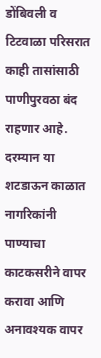डोंबिवली व टिटवाळा परिसरात काही तासांसाठी पाणीपुरवठा बंद राहणार आहे.
दरम्यान या शटडाऊन काळात नागरिकांनी पाण्याचा काटकसरीने वापर करावा आणि अनावश्यक वापर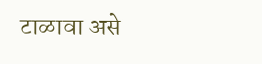टाळावा असे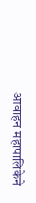आवाहन महापालिकेने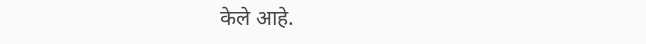केले आहे.